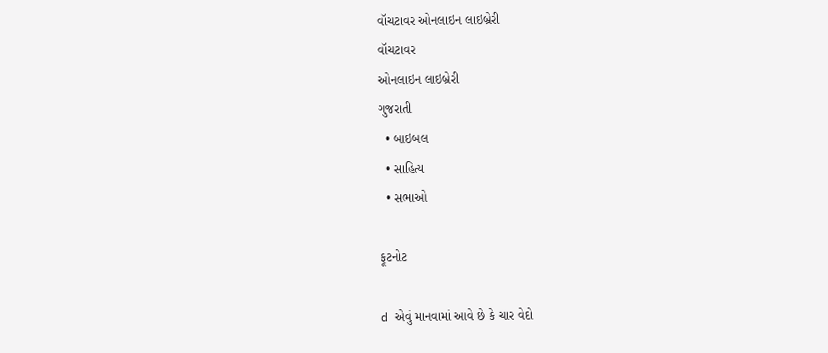વૉચટાવર ઓનલાઇન લાઇબ્રેરી
વૉચટાવર
ઓનલાઇન લાઇબ્રેરી
ગુજરાતી
  • બાઇબલ
  • સાહિત્ય
  • સભાઓ

ફૂટનોટ

d એવું માનવામાં આવે છે કે ચાર વેદો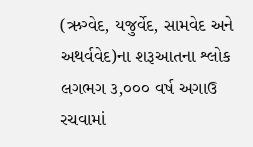(ઋગ્વેદ, યજુર્વેદ, સામવેદ અને અથર્વવેદ)ના શરૂઆતના શ્લોક લગભગ ૩,૦૦૦ વર્ષ અગાઉ રચવામાં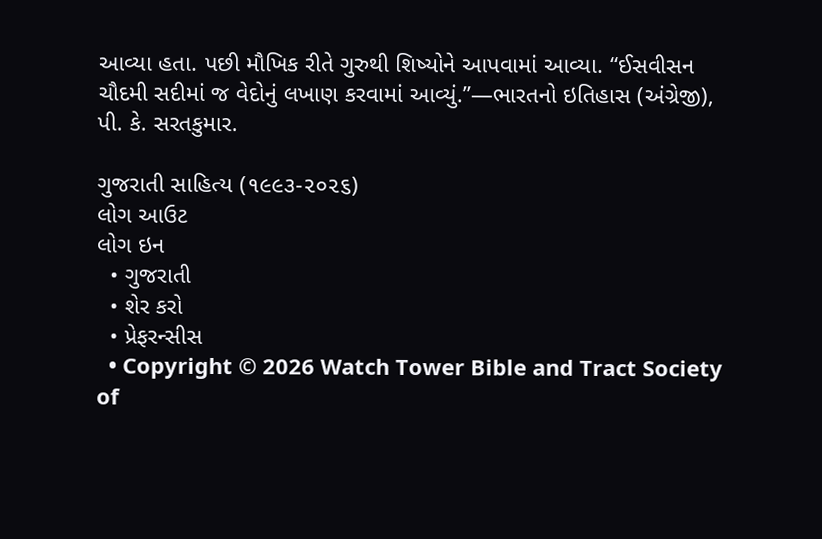આવ્યા હતા. પછી મૌખિક રીતે ગુરુથી શિષ્યોને આપવામાં આવ્યા. “ઈસવીસન ચૌદમી સદીમાં જ વેદોનું લખાણ કરવામાં આવ્યું.”—ભારતનો ઇતિહાસ (અંગ્રેજી), પી. કે. સરતકુમાર.

ગુજરાતી સાહિત્ય (૧૯૯૩-૨૦૨૬)
લોગ આઉટ
લોગ ઇન
  • ગુજરાતી
  • શેર કરો
  • પ્રેફરન્સીસ
  • Copyright © 2026 Watch Tower Bible and Tract Society of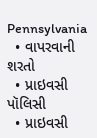Pennsylvania
  • વાપરવાની શરતો
  • પ્રાઇવસી પૉલિસી
  • પ્રાઇવસી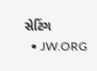સેટિંગ
  • JW.ORG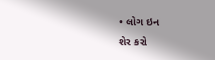• લોગ ઇન
શેર કરો